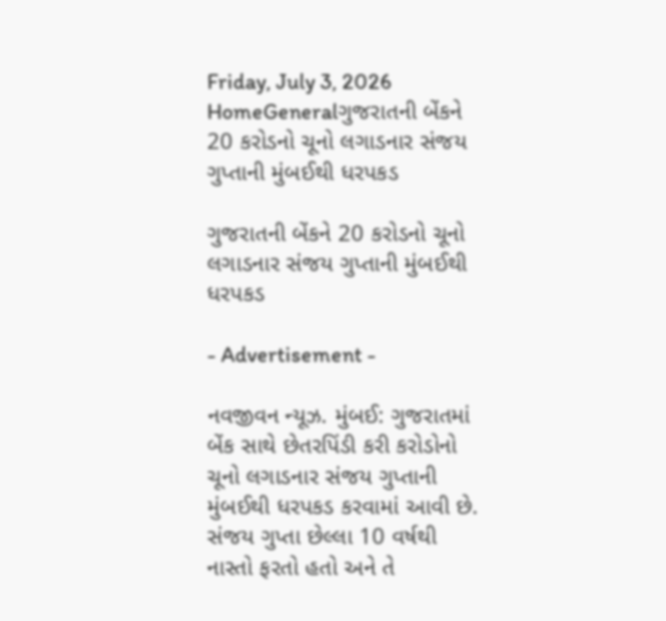Friday, July 3, 2026
HomeGeneralગુજરાતની બેંકને 20 કરોડનો ચૂનો લગાડનાર સંજય ગુપ્તાની મુંબઈથી ધરપકડ

ગુજરાતની બેંકને 20 કરોડનો ચૂનો લગાડનાર સંજય ગુપ્તાની મુંબઈથી ધરપકડ

- Advertisement -

નવજીવન ન્યૂઝ. મુંબઈ: ગુજરાતમાં બેંક સાથે છેતરપિંડી કરી કરોડોનો ચૂનો લગાડનાર સંજય ગુપ્તાની મુંબઈથી ધરપકડ કરવામાં આવી છે. સંજય ગુપ્તા છેલ્લા 10 વર્ષથી નાસ્તો ફરતો હતો અને તે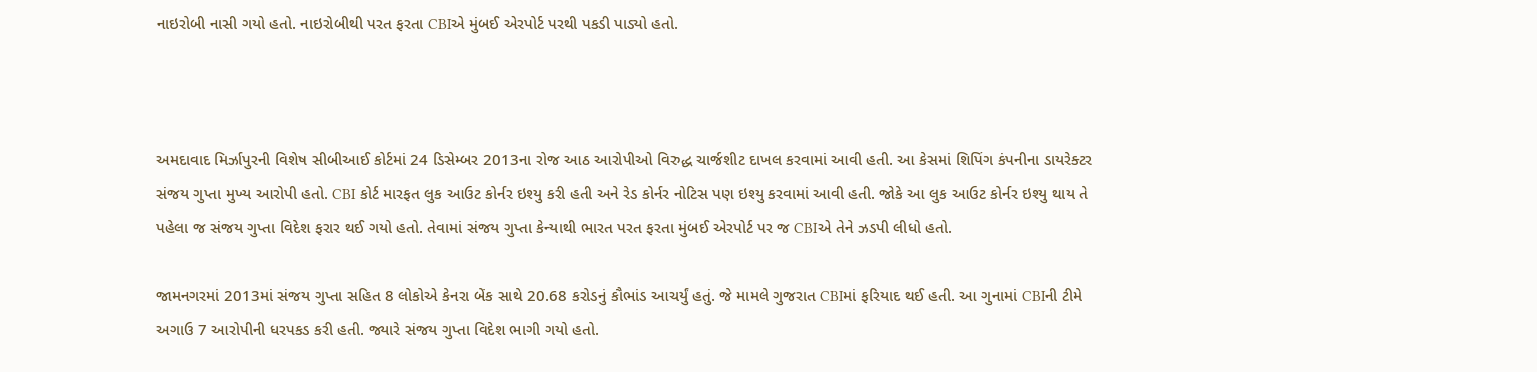નાઇરોબી નાસી ગયો હતો. નાઇરોબીથી પરત ફરતા CBIએ મુંબઈ એરપોર્ટ પરથી પકડી પાડ્યો હતો.



અમદાવાદ મિર્ઝાપુરની વિશેષ સીબીઆઈ કોર્ટમાં 24 ડિસેમ્બર 2013ના રોજ આઠ આરોપીઓ વિરુદ્ધ ચાર્જશીટ દાખલ કરવામાં આવી હતી. આ કેસમાં શિપિંગ કંપનીના ડાયરેક્ટર સંજય ગુપ્તા મુખ્ય આરોપી હતો. CBI કોર્ટ મારફત લુક આઉટ કોર્નર ઇશ્યુ કરી હતી અને રેડ કોર્નર નોટિસ પણ ઇશ્યુ કરવામાં આવી હતી. જોકે આ લુક આઉટ કોર્નર ઇશ્યુ થાય તે પહેલા જ સંજય ગુપ્તા વિદેશ ફરાર થઈ ગયો હતો. તેવામાં સંજય ગુપ્તા કેન્યાથી ભારત પરત ફરતા મુંબઈ એરપોર્ટ પર જ CBIએ તેને ઝડપી લીધો હતો.

જામનગરમાં 2013માં સંજય ગુપ્તા સહિત 8 લોકોએ કેનરા બેંક સાથે 20.68 કરોડનું કૌભાંડ આચર્યું હતું. જે મામલે ગુજરાત CBIમાં ફરિયાદ થઈ હતી. આ ગુનામાં CBIની ટીમે અગાઉ 7 આરોપીની ધરપકડ કરી હતી. જ્યારે સંજય ગુપ્તા વિદેશ ભાગી ગયો હતો.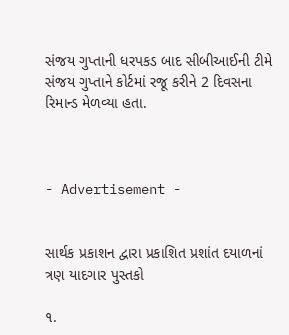સંજય ગુપ્તાની ધરપકડ બાદ સીબીઆઈની ટીમે સંજય ગુપ્તાને કોર્ટમાં રજૂ કરીને 2 દિવસના રિમાન્ડ મેળવ્યા હતા.



- Advertisement -


સાર્થક પ્રકાશન દ્વારા પ્રકાશિત પ્રશાંત દયાળનાં ત્રણ યાદગાર પુસ્તકો

૧.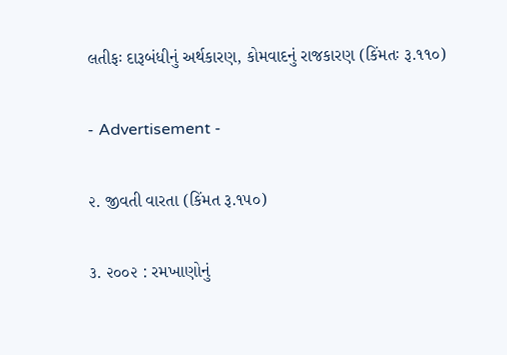લતીફઃ દારૂબંધીનું અર્થકારણ, કોમવાદનું રાજકારણ (કિંમતઃ રૂ.૧૧૦)

- Advertisement -

૨. જીવતી વારતા (કિંમત રૂ.૧૫૦)

૩. ૨૦૦૨ : રમખાણોનું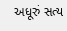અધૂરું સત્ય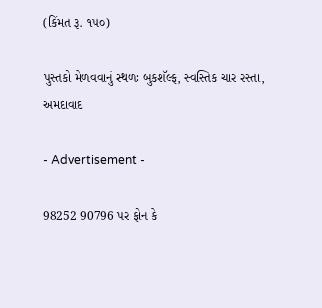(કિંમત રૂ. ૧૫૦)

પુસ્તકો મેળવવાનું સ્થળઃ બુકશૅલ્ફ, સ્વસ્તિક ચાર રસ્તા, અમદાવાદ

- Advertisement -

98252 90796 પર ફોન કે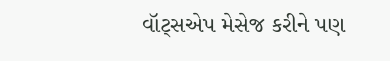વૉટ્સએપ મેસેજ કરીને પણ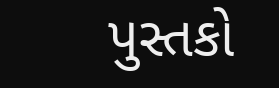પુસ્તકો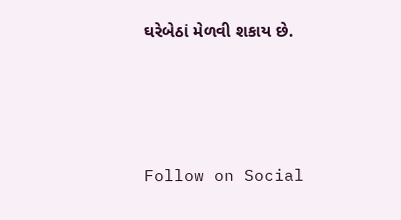ઘરેબેઠાં મેળવી શકાય છે.




Follow on Social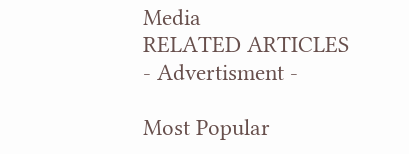Media
RELATED ARTICLES
- Advertisment -

Most Popular